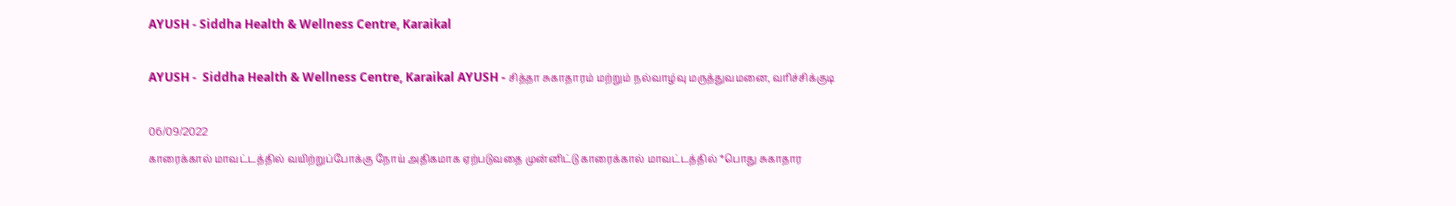AYUSH - Siddha Health & Wellness Centre, Karaikal

AYUSH -  Siddha Health & Wellness Centre, Karaikal AYUSH - சித்தா சுகாதாரம் மற்றும் நல்வாழ்வு மருத்துவமனை, வரிச்சிக்குடி

06/09/2022
காரைக்கால் மாவட்டத்தில் வயிற்றுப்போக்கு நோய் அதிகமாக ஏற்படுவதை முன்னிட்டு காரைக்கால் மாவட்டத்தில் *பொது சுகாதார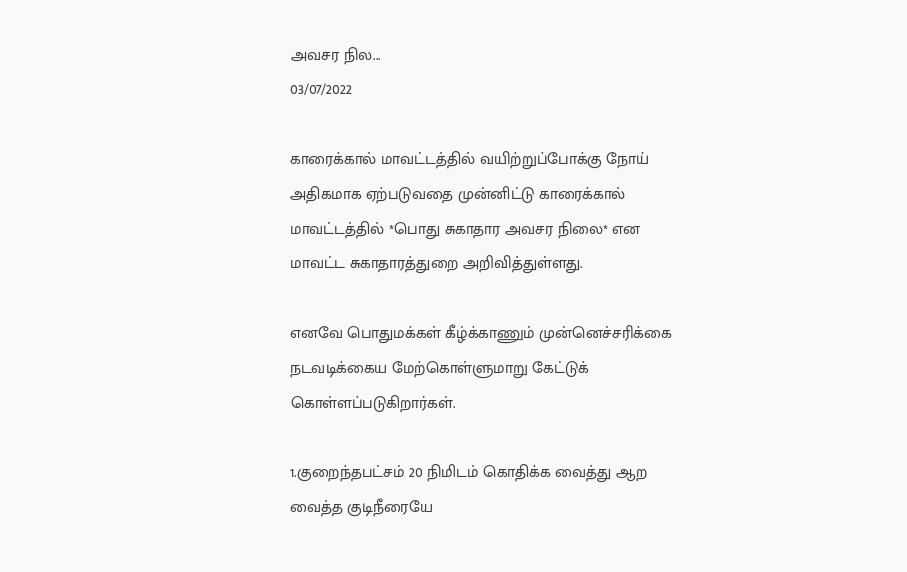அவசர நில...
03/07/2022

காரைக்கால் மாவட்டத்தில் வயிற்றுப்போக்கு நோய் அதிகமாக ஏற்படுவதை முன்னிட்டு காரைக்கால் மாவட்டத்தில் *பொது சுகாதார அவசர நிலை* என மாவட்ட சுகாதாரத்துறை அறிவித்துள்ளது.

எனவே பொதுமக்கள் கீழ்க்காணும் முன்னெச்சரிக்கை நடவடிக்கைய மேற்கொள்ளுமாறு கேட்டுக் கொள்ளப்படுகிறார்கள்.

1.குறைந்தபட்சம் 20 நிமிடம் கொதிக்க வைத்து ஆற வைத்த குடிநீரையே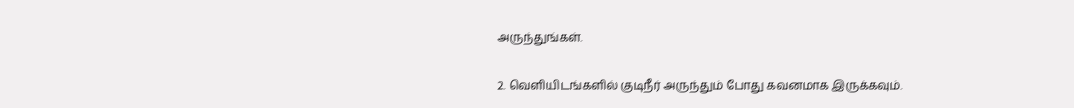அருந்துங்கள்.

2. வெளியிடங்களில் குடிநீர் அருந்தும் போது கவனமாக இருக்கவும்.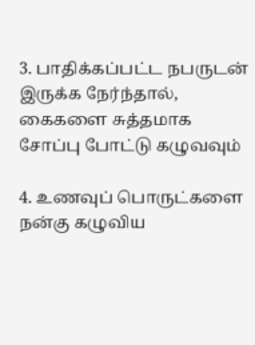3. பாதிக்கப்பட்ட நபருடன் இருக்க நேர்ந்தால், கைகளை சுத்தமாக சோப்பு போட்டு கழுவவும்

4. உணவுப் பொருட்களை நன்கு கழுவிய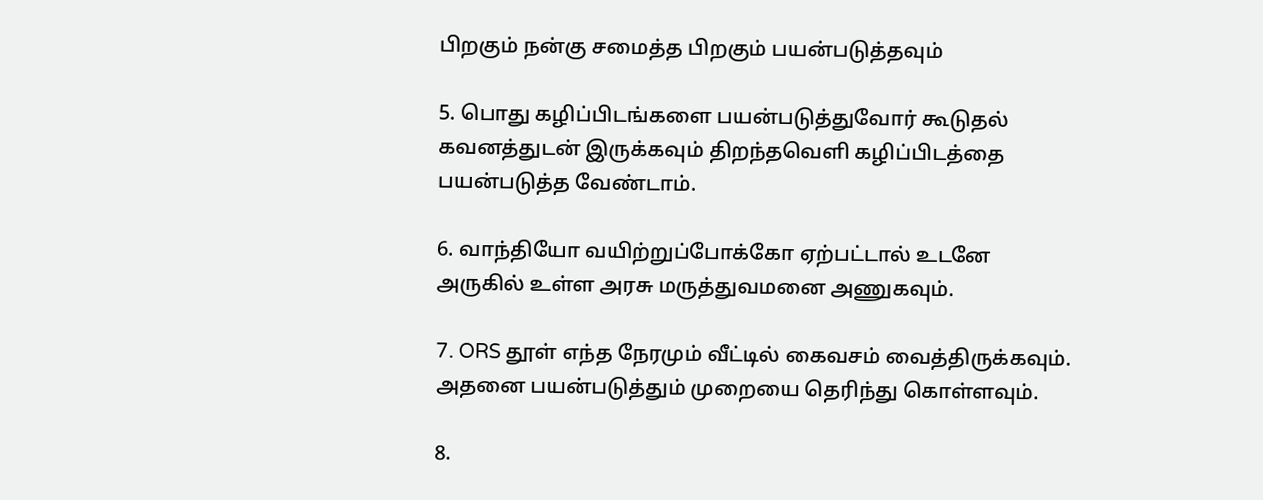பிறகும் நன்கு சமைத்த பிறகும் பயன்படுத்தவும்

5. பொது கழிப்பிடங்களை பயன்படுத்துவோர் கூடுதல் கவனத்துடன் இருக்கவும் திறந்தவெளி கழிப்பிடத்தை பயன்படுத்த வேண்டாம்.

6. வாந்தியோ வயிற்றுப்போக்கோ ஏற்பட்டால் உடனே அருகில் உள்ள அரசு மருத்துவமனை அணுகவும்.

7. ORS தூள் எந்த நேரமும் வீட்டில் கைவசம் வைத்திருக்கவும். அதனை பயன்படுத்தும் முறையை தெரிந்து கொள்ளவும்.

8.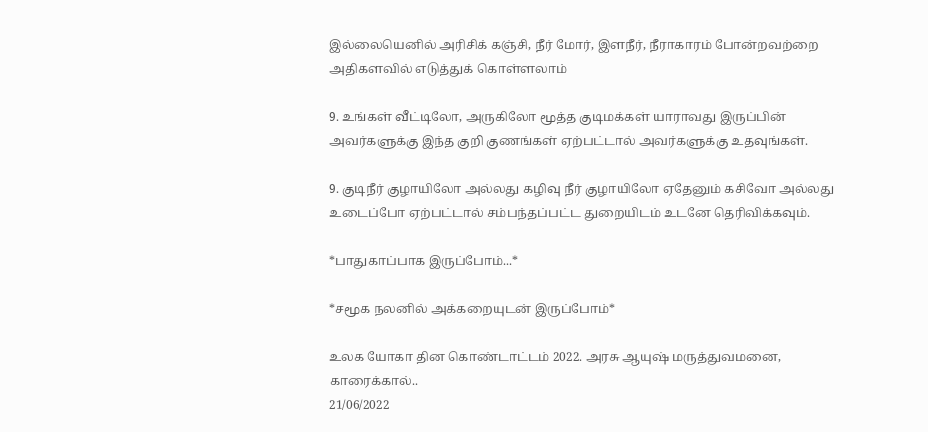இல்லையெனில் அரிசிக் கஞ்சி, நீர் மோர், இளநீர், நீராகாரம் போன்றவற்றை அதிகளவில் எடுத்துக் கொள்ளலாம்

9. உங்கள் வீட்டிலோ, அருகிலோ மூத்த குடிமக்கள் யாராவது இருப்பின் அவர்களுக்கு இந்த குறி குணங்கள் ஏற்பட்டால் அவர்களுக்கு உதவுங்கள்.

9. குடிநீர் குழாயிலோ அல்லது கழிவு நீர் குழாயிலோ ஏதேனும் கசிவோ அல்லது உடைப்போ ஏற்பட்டால் சம்பந்தப்பட்ட துறையிடம் உடனே தெரிவிக்கவும்.

*பாதுகாப்பாக இருப்போம்...*

*சமூக நலனில் அக்கறையுடன் இருப்போம்*

உலக யோகா தின கொண்டாட்டம் 2022. அரசு ஆயுஷ் மருத்துவமனை, காரைக்கால்..
21/06/2022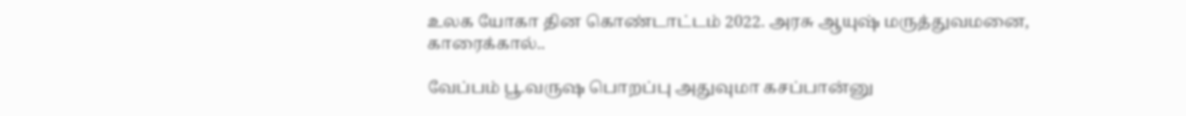உலக யோகா தின கொண்டாட்டம் 2022. அரசு ஆயுஷ் மருத்துவமனை, காரைக்கால்..

வேப்பம் பூ.வருஷ பொறப்பு அதுவுமா கசப்பான்னு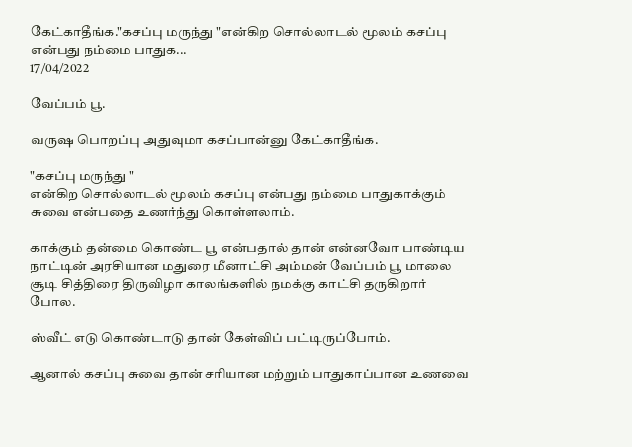கேட்காதீங்க."கசப்பு மருந்து "என்கிற சொல்லாடல் மூலம் கசப்பு என்பது நம்மை பாதுக...
17/04/2022

வேப்பம் பூ.

வருஷ பொறப்பு அதுவுமா கசப்பான்னு கேட்காதீங்க.

"கசப்பு மருந்து "
என்கிற சொல்லாடல் மூலம் கசப்பு என்பது நம்மை பாதுகாக்கும் சுவை என்பதை உணர்ந்து கொள்ளலாம்.

காக்கும் தன்மை கொண்ட பூ என்பதால் தான் என்னவோ பாண்டிய நாட்டின் அரசியான மதுரை மீனாட்சி அம்மன் வேப்பம் பூ மாலை சூடி சித்திரை திருவிழா காலங்களில் நமக்கு காட்சி தருகிறார் போல.

ஸ்வீட் எடு கொண்டாடு தான் கேள்விப் பட்டிருப்போம்.

ஆனால் கசப்பு சுவை தான் சரியான மற்றும் பாதுகாப்பான உணவை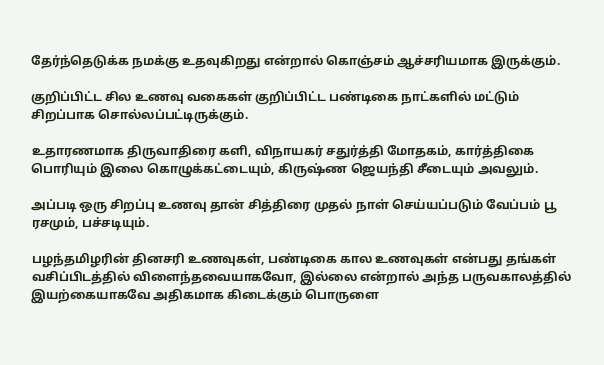தேர்ந்தெடுக்க நமக்கு உதவுகிறது என்றால் கொஞ்சம் ஆச்சரியமாக இருக்கும்.

குறிப்பிட்ட சில உணவு வகைகள் குறிப்பிட்ட பண்டிகை நாட்களில் மட்டும் சிறப்பாக சொல்லப்பட்டிருக்கும்.

உதாரணமாக திருவாதிரை களி, விநாயகர் சதுர்த்தி மோதகம், கார்த்திகை பொரியும் இலை கொழுக்கட்டையும், கிருஷ்ண ஜெயந்தி சீடையும் அவலும்.

அப்படி ஒரு சிறப்பு உணவு தான் சித்திரை முதல் நாள் செய்யப்படும் வேப்பம் பூ ரசமும், பச்சடியும்.

பழந்தமிழரின் தினசரி உணவுகள், பண்டிகை கால உணவுகள் என்பது தங்கள் வசிப்பிடத்தில் விளைந்தவையாகவோ, இல்லை என்றால் அந்த பருவகாலத்தில் இயற்கையாகவே அதிகமாக கிடைக்கும் பொருளை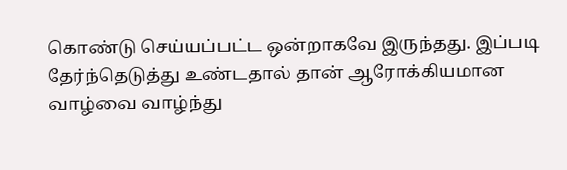கொண்டு செய்யப்பட்ட ஒன்றாகவே இருந்தது. இப்படி தேர்ந்தெடுத்து உண்டதால் தான் ஆரோக்கியமான வாழ்வை வாழ்ந்து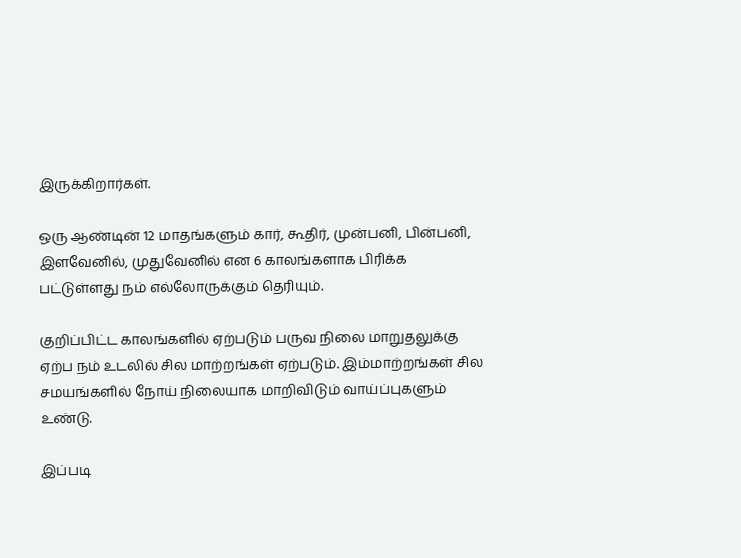இருக்கிறார்கள்.

ஒரு ஆண்டின் 12 மாதங்களும் கார், கூதிர், முன்பனி, பின்பனி, இளவேனில், முதுவேனில் என 6 காலங்களாக பிரிக்க பட்டுள்ளது நம் எல்லோருக்கும் தெரியும்.

குறிப்பிட்ட காலங்களில் ஏற்படும் பருவ நிலை மாறுதலுக்கு ஏற்ப நம் உடலில் சில மாற்றங்கள் ஏற்படும். இம்மாற்றங்கள் சில சமயங்களில் நோய் நிலையாக மாறிவிடும் வாய்ப்புகளும் உண்டு.

இப்படி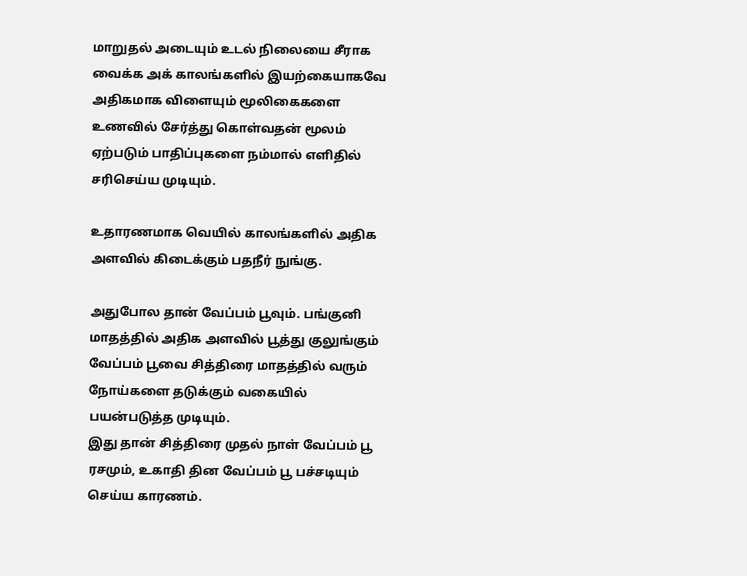மாறுதல் அடையும் உடல் நிலையை சீராக வைக்க அக் காலங்களில் இயற்கையாகவே அதிகமாக விளையும் மூலிகைகளை உணவில் சேர்த்து கொள்வதன் மூலம் ஏற்படும் பாதிப்புகளை நம்மால் எளிதில் சரிசெய்ய முடியும்.

உதாரணமாக வெயில் காலங்களில் அதிக அளவில் கிடைக்கும் பதநீர் நுங்கு.

அதுபோல தான் வேப்பம் பூவும். பங்குனி மாதத்தில் அதிக அளவில் பூத்து குலுங்கும் வேப்பம் பூவை சித்திரை மாதத்தில் வரும் நோய்களை தடுக்கும் வகையில் பயன்படுத்த முடியும்.
இது தான் சித்திரை முதல் நாள் வேப்பம் பூ ரசமும், உகாதி தின வேப்பம் பூ பச்சடியும் செய்ய காரணம்.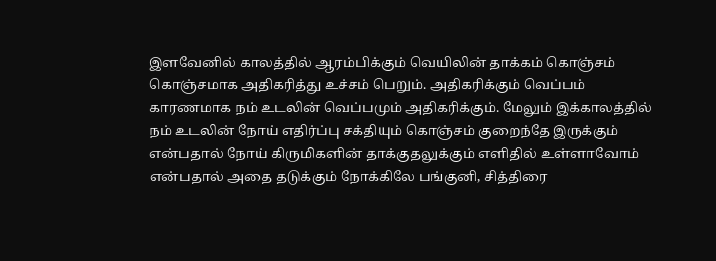இளவேனில் காலத்தில் ஆரம்பிக்கும் வெயிலின் தாக்கம் கொஞ்சம் கொஞ்சமாக அதிகரித்து உச்சம் பெறும். அதிகரிக்கும் வெப்பம் காரணமாக நம் உடலின் வெப்பமும் அதிகரிக்கும். மேலும் இக்காலத்தில் நம் உடலின் நோய் எதிர்ப்பு சக்தியும் கொஞ்சம் குறைந்தே இருக்கும் என்பதால் நோய் கிருமிகளின் தாக்குதலுக்கும் எளிதில் உள்ளாவோம் என்பதால் அதை தடுக்கும் நோக்கிலே பங்குனி, சித்திரை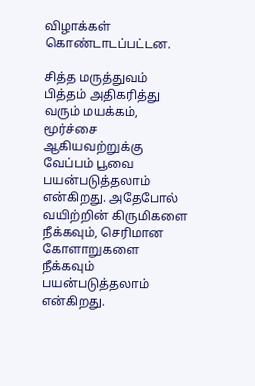விழாக்கள் கொண்டாடப்பட்டன.

சித்த மருத்துவம் பித்தம் அதிகரித்து வரும் மயக்கம், மூர்ச்சை ஆகியவற்றுக்கு வேப்பம் பூவை பயன்படுத்தலாம் என்கிறது. அதேபோல் வயிற்றின் கிருமிகளை நீக்கவும், செரிமான கோளாறுகளை நீக்கவும் பயன்படுத்தலாம் என்கிறது.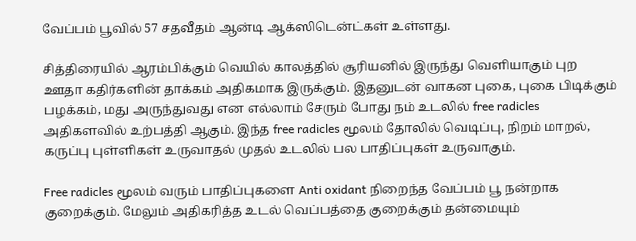வேப்பம் பூவில் 57 சதவீதம் ஆன்டி ஆக்ஸிடென்ட்கள் உள்ளது.

சித்திரையில் ஆரம்பிக்கும் வெயில் காலத்தில் சூரியனில் இருந்து வெளியாகும் புற ஊதா கதிர்களின் தாக்கம் அதிகமாக இருக்கும். இதனுடன் வாகன புகை, புகை பிடிக்கும் பழக்கம், மது அருந்துவது என எல்லாம் சேரும் போது நம் உடலில் free radicles அதிகளவில் உற்பத்தி ஆகும். இந்த free radicles மூலம் தோலில் வெடிப்பு, நிறம் மாறல், கருப்பு புள்ளிகள் உருவாதல் முதல் உடலில் பல பாதிப்புகள் உருவாகும்.

Free radicles மூலம் வரும் பாதிப்புகளை Anti oxidant நிறைந்த வேப்பம் பூ நன்றாக குறைக்கும். மேலும் அதிகரித்த உடல் வெப்பத்தை குறைக்கும் தன்மையும்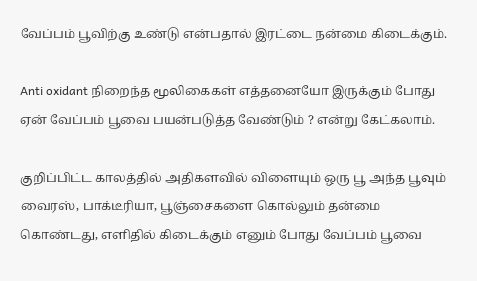வேப்பம் பூவிற்கு உண்டு என்பதால் இரட்டை நன்மை கிடைக்கும்.

Anti oxidant நிறைந்த மூலிகைகள் எத்தனையோ இருக்கும் போது ஏன் வேப்பம் பூவை பயன்படுத்த வேண்டும் ? என்று கேட்கலாம்.

குறிப்பிட்ட காலத்தில் அதிகளவில் விளையும் ஒரு பூ அந்த பூவும் வைரஸ், பாக்டீரியா, பூஞ்சைகளை கொல்லும் தன்மை கொண்டது, எளிதில் கிடைக்கும் எனும் போது வேப்பம் பூவை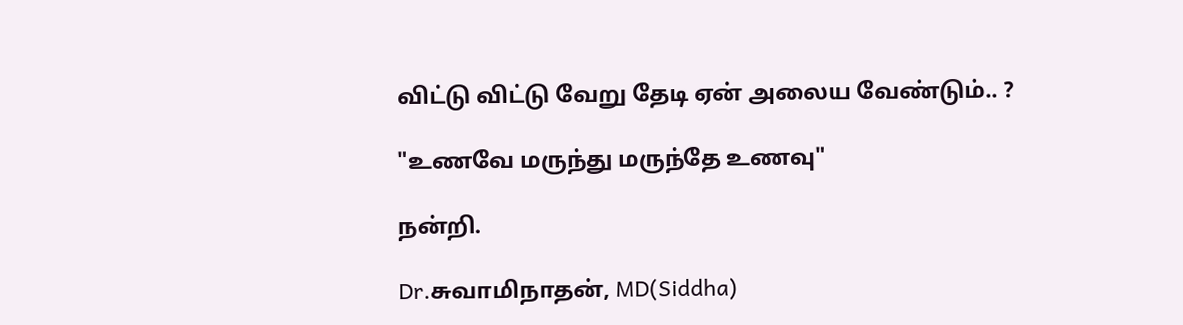விட்டு விட்டு வேறு தேடி ஏன் அலைய வேண்டும்.. ?

"உணவே மருந்து மருந்தே உணவு"

நன்றி.

Dr.சுவாமிநாதன், MD(Siddha)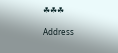☘☘☘

Address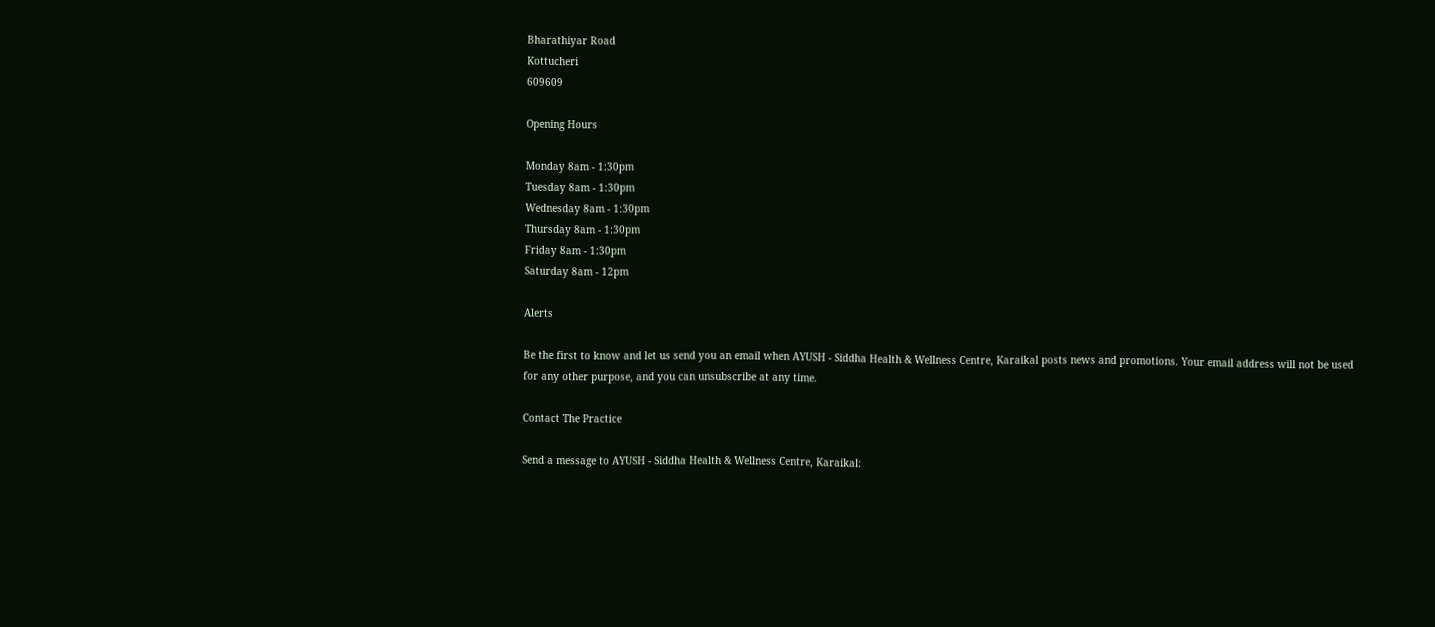Bharathiyar Road
Kottucheri
609609

Opening Hours

Monday 8am - 1:30pm
Tuesday 8am - 1:30pm
Wednesday 8am - 1:30pm
Thursday 8am - 1:30pm
Friday 8am - 1:30pm
Saturday 8am - 12pm

Alerts

Be the first to know and let us send you an email when AYUSH - Siddha Health & Wellness Centre, Karaikal posts news and promotions. Your email address will not be used for any other purpose, and you can unsubscribe at any time.

Contact The Practice

Send a message to AYUSH - Siddha Health & Wellness Centre, Karaikal: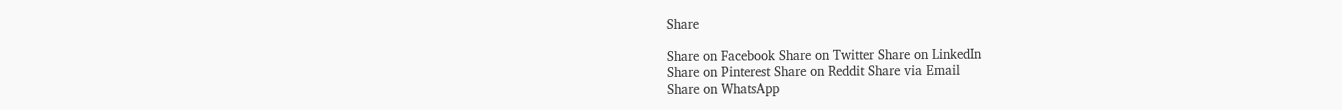Share

Share on Facebook Share on Twitter Share on LinkedIn
Share on Pinterest Share on Reddit Share via Email
Share on WhatsApp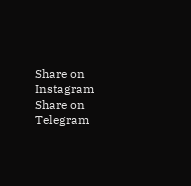Share on Instagram Share on Telegram